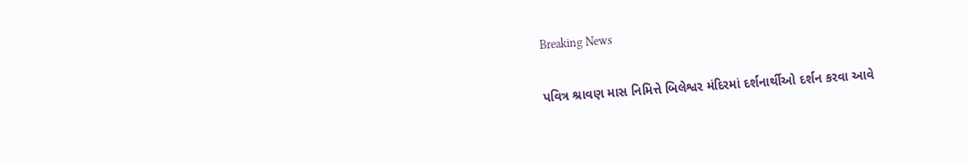Breaking News

પવિત્ર શ્રાવણ માસ નિમિત્તે બિલેશ્વર મંદિરમાં દર્શનાર્થીઓ દર્શન કરવા આવે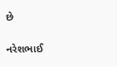છે

નરેશભાઈ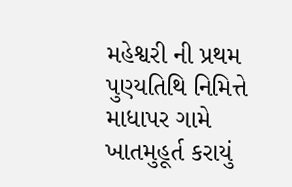મહેશ્વરી ની પ્રથમ પુણ્યતિથિ નિમિત્તે માધાપર ગામે ખાતમુહૂર્ત કરાયું